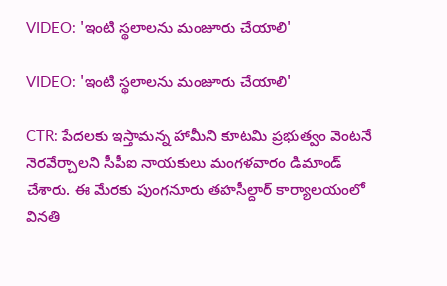VIDEO: 'ఇంటి స్థలాలను మంజూరు చేయాలి'

VIDEO: 'ఇంటి స్థలాలను మంజూరు చేయాలి'

CTR: పేదలకు ఇస్తామన్న హామీని కూటమి ప్రభుత్వం వెంటనే నెరవేర్చాలని సీపీఐ నాయకులు మంగళవారం డిమాండ్ చేశారు. ఈ మేరకు పుంగనూరు తహసీల్దార్ కార్యాలయంలో వినతి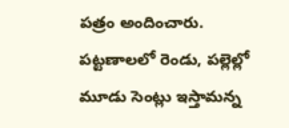పత్రం అందించారు. పట్టణాలలో రెండు, పల్లెల్లో మూడు సెంట్లు ఇస్తామన్న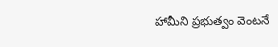హామీని ప్రభుత్వం వెంటనే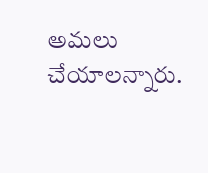అమలు చేయాలన్నారు.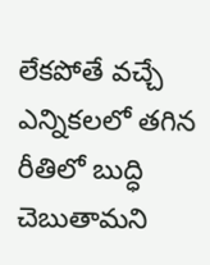లేకపోతే వచ్చే ఎన్నికలలో తగిన రీతిలో బుద్ధి చెబుతామని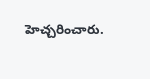హెచ్చరించారు.